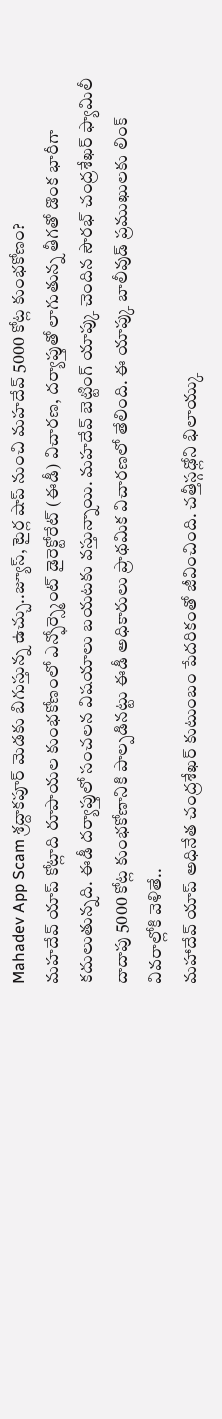Mahadev App Scam శ్రద్దాకపూర్ మెడకు బిగుస్తున్న ఉచ్చు..జ్యూస్, టైర్ల షాప్ నుంచి మహదేవ్ 5000 కోట్ల కుంభకోణం?
మహదేవ్ యాప్ కోట్లాది రూపాయల కుంభకోణంలో ఎన్ఫోర్స్మెంట్ డైరెక్టోరేట్ (ఈడీ) విచారణ, దర్యాప్తుతో లాగుతున్న తీగతో డొంక భారీగా కదులుతున్నది. ఈడీ దర్యాప్తులో సంచలన విషయాలు బయటకు వస్తున్నాయి. మహదేవ్ బెట్టింగ్ యాప్కు చెందిన సౌరభ్ చంద్రశేఖర్ ఫ్యామిలీ దాదాపు 5000 కోట్ల కుంభకోణానికి పాల్పడినట్టు ఈడీ అధికారులు ప్రాథమిక విచారణలో తేలింది. ఈ యాప్కు బాలీవుడ్ ప్రముఖులకు లింక్ వివరాల్లోకి వెళితే..
మహాదేవ్ యాప్ అధినేత చంద్రశేఖర్ కుటుంబం పేదరికంతో జీవించింది. చత్తీస్గఢ్లోని భిలాయ్కు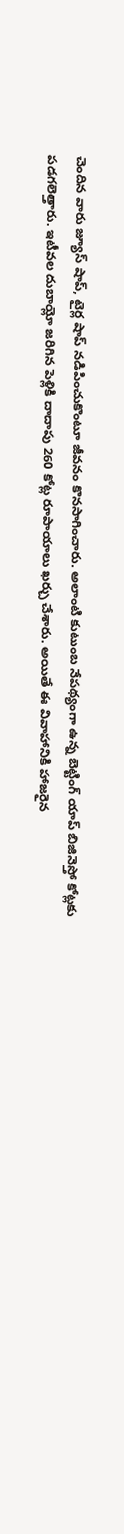చెందిన వారు జ్యూస్ షాప్, టైర్ల షాప్ నడిపించుకొంటూ జీవనం కొనసాగించారు. అలాంటి కుటుంబ నేపథ్యంగా ఉన్న బెట్టింగ్ యాప్ బిజినెస్తో కోట్లకు పడగలెత్తారు. ఇటీవల దుబాయ్లో జరిగిన పెళ్లికి దాదాపు 260 కోట్ల రూపాయాలు ఖర్చు చేశారు. అయితే ఈ వివాహానికి హాజరైన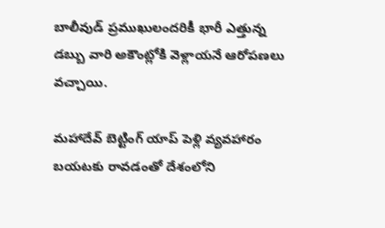బాలీవుడ్ ప్రముఖులందరికీ భారీ ఎత్తున్న డబ్బు వారి అకౌంట్లోకి వెళ్లాయనే ఆరోపణలు వచ్చాయి.

మహాదేవ్ బెట్టింగ్ యాప్ పెళ్లి వ్యవహారం బయటకు రావడంతో దేశంలోని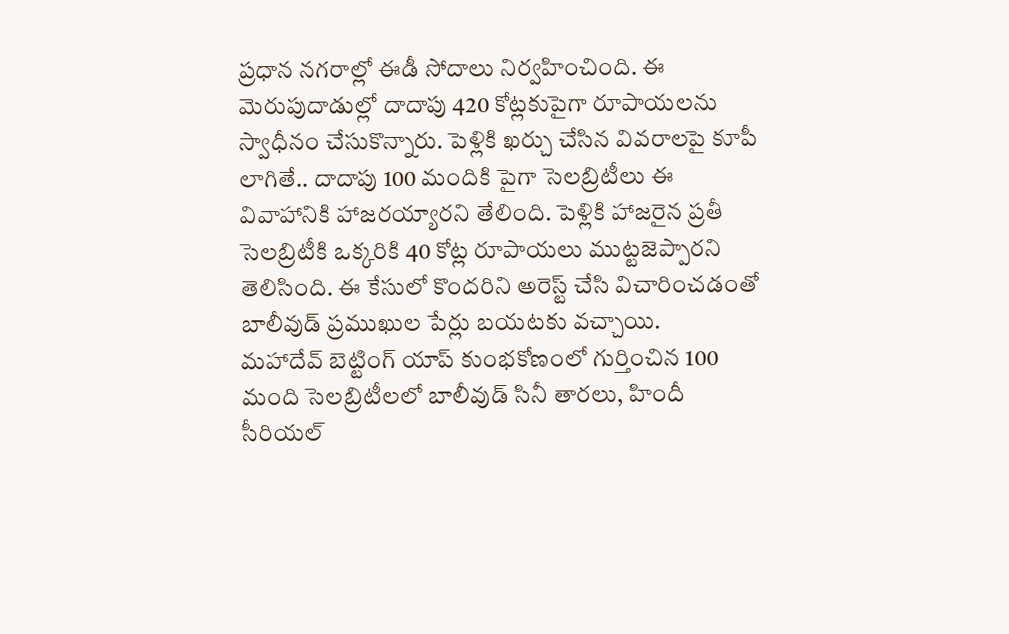ప్రధాన నగరాల్లో ఈడీ సోదాలు నిర్వహించింది. ఈ మెరుపుదాడుల్లో దాదాపు 420 కోట్లకుపైగా రూపాయలను స్వాధీనం చేసుకొన్నారు. పెళ్లికి ఖర్చు చేసిన వివరాలపై కూపీ లాగితే.. దాదాపు 100 మందికి పైగా సెలబ్రిటీలు ఈ వివాహానికి హాజరయ్యారని తేలింది. పెళ్లికి హాజరైన ప్రతీ సెలబ్రిటీకి ఒక్కరికి 40 కోట్ల రూపాయలు ముట్టజెప్పారని తెలిసింది. ఈ కేసులో కొందరిని అరెస్ట్ చేసి విచారించడంతో బాలీవుడ్ ప్రముఖుల పేర్లు బయటకు వచ్చాయి.
మహాదేవ్ బెట్టింగ్ యాప్ కుంభకోణంలో గుర్తించిన 100 మంది సెలబ్రిటీలలో బాలీవుడ్ సినీ తారలు, హిందీ సీరియల్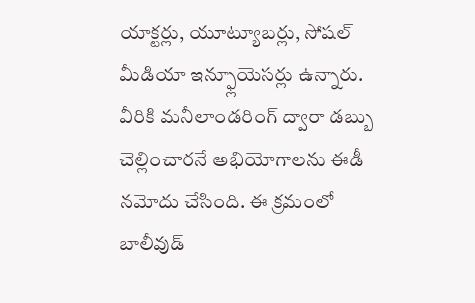యాక్టర్లు, యూట్యూబర్లు, సోషల్ మీడియా ఇన్ఫ్లూయెసర్లు ఉన్నారు. వీరికి మనీలాండరింగ్ ద్వారా డబ్బు చెల్లించారనే అభియోగాలను ఈడీ నమోదు చేసింది. ఈ క్రమంలో బాలీవుడ్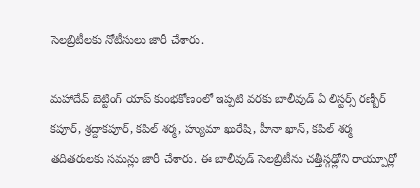సెలబ్రిటీలకు నోటీసులు జారీ చేశారు.

మహాదేవ్ బెట్టింగ్ యాప్ కుంభకోణంలో ఇప్పటి వరకు బాలీవుడ్ ఏ లిస్టర్స్ రణ్బీర్ కపూర్, శ్రద్దాకపూర్, కపిల్ శర్మ, హ్యుమా ఖురేషి, హీనా ఖాన్, కపిల్ శర్మ తదితరులకు సమన్లు జారీ చేశారు. ఈ బాలీవుడ్ సెలబ్రిటీను చత్తీస్గఢ్లోని రాయ్పూర్లో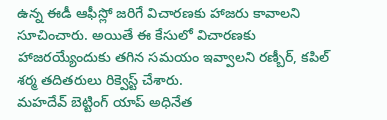ఉన్న ఈడీ ఆఫీస్లో జరిగే విచారణకు హాజరు కావాలని సూచించారు. అయితే ఈ కేసులో విచారణకు హాజరయ్యేందుకు తగిన సమయం ఇవ్వాలని రణ్బీర్, కపిల్ శర్మ తదితరులు రిక్వెస్ట్ చేశారు.
మహదేవ్ బెట్టింగ్ యాప్ అధినేత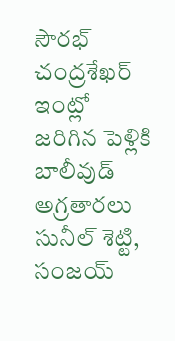సౌరభ్ చంద్రశేఖర్ ఇంట్లో జరిగిన పెళ్లికి బాలీవుడ్ అగ్రతారలు సునీల్ శెట్టి, సంజయ్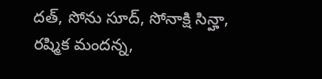దత్, సోను సూద్, సోనాక్షి సిన్హా, రష్మిక మందన్న,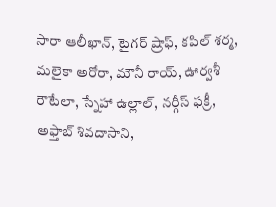సారా ఆలీఖాన్, టైగర్ ష్రాఫ్, కపిల్ శర్మ, మలైకా అరోరా, మౌనీ రాయ్, ఊర్వశీ రౌటేలా, స్నేహా ఉల్లాల్, నర్గీస్ ఫక్రీ, అఫ్తాబ్ శివదాసాని,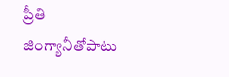ప్రీతి జింగ్యానీతోపాటు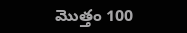మొత్తం 100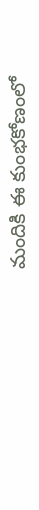మందికి ఈ కుంభకోణంలో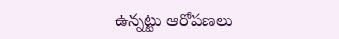ఉన్నట్టు ఆరోపణలు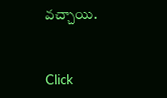వచ్చాయి.


Click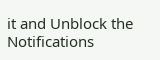it and Unblock the Notifications